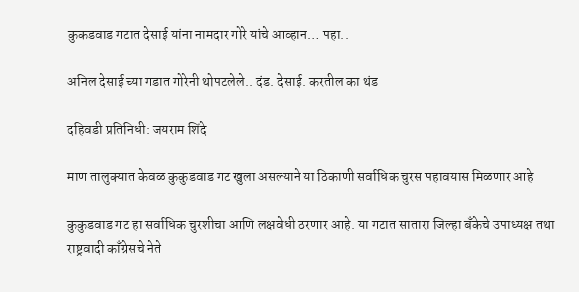कुकडवाड गटात देसाई यांना नामदार गोरे यांचे आव्हान… पहा..

अनिल देसाई च्या गडात गोरेनी थोपटलेले.. दंड. देसाई. करतील का थंड

दहिवडी प्रतिनिधी: जयराम शिंदे

माण तालुक्यात केवळ कुकुडवाड गट खुला असल्याने या ठिकाणी सर्वाधिक चुरस पहावयास मिळणार आहे

कुकुडवाड गट हा सर्वाधिक चुरशीचा आणि लक्षवेधी ठरणार आहे. या गटात सातारा जिल्हा बॅंकेचे उपाध्यक्ष तथा राष्ट्रवादी काँग्रेसचे नेते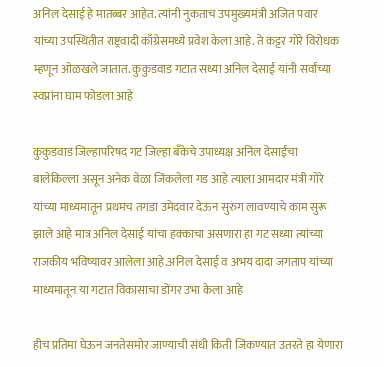अनिल देसाई हे मातब्बर आहेत. त्यांनी नुकताच उपमुख्यमंत्री अजित पवार यांच्या उपस्थितीत राष्ट्रवादी काँग्रेसमध्ये प्रवेश केला आहे. ते कट्टर गोरे विरोधक म्हणून ओळखले जातात. कुकुडवाड गटात सध्या अनिल देसाई यांनी सर्वांच्या स्वप्नांना घाम फोडला आहे

कुकुडवाड जिल्हापरिषद गट जिल्हा बँकेचे उपाध्यक्ष अनिल देसाईंचा बालेकिल्ला असून अनेक वेळा जिंकलेला गड आहे त्याला आमदार मंत्री गोरे यांच्या माध्यमातून प्रथमच तगडा उमेदवार देऊन सुरुंग लावण्याचे काम सुरू झाले आहे मात्र अनिल देसाई यांचा हक्काचा असणारा हा गट सध्या त्यांच्या राजकीय भविष्यावर आलेला आहे.अनिल देसाई व अभय दादा जगताप यांच्या माध्यमातून या गटात विकासाचा डोंगर उभा केला आहे

हीच प्रतिमा घेऊन जनतेसमोर जाण्याची संधी किती जिंकण्यात उतरते हा येणारा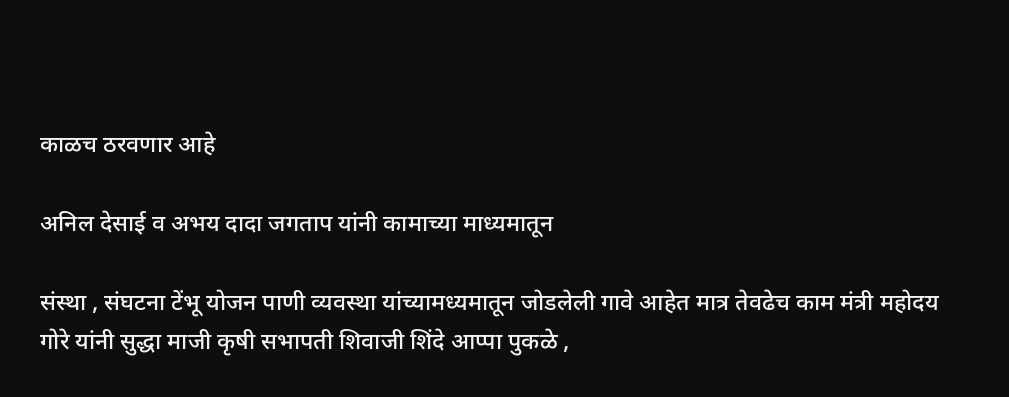काळच ठरवणार आहे

अनिल देसाई व अभय दादा जगताप यांनी कामाच्या माध्यमातून

संस्था , संघटना टेंभू योजन पाणी व्यवस्था यांच्यामध्यमातून जोडलेली गावे आहेत मात्र तेवढेच काम मंत्री महोदय गोरे यांनी सुद्धा माजी कृषी सभापती शिवाजी शिंदे आप्पा पुकळे ,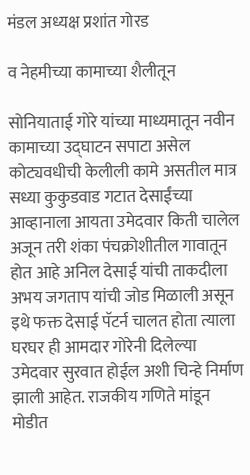मंडल अध्यक्ष प्रशांत गोरड

व नेहमीच्या कामाच्या शैलीतून

सोनियाताई गोरे यांच्या माध्यमातून नवीन कामाच्या उद्घाटन सपाटा असेल
कोट्यवधीची केलीली कामे असतील मात्र सध्या कुकुडवाड गटात देसाईंच्या आव्हानाला आयता उमेदवार किती चालेल अजून तरी शंका पंचक्रोशीतील गावातून होत आहे अनिल देसाई यांची ताकदीला अभय जगताप यांची जोड मिळाली असून इथे फक्त देसाई पॅटर्न चालत होता त्याला घरघर ही आमदार गोरेनी दिलेल्या उमेदवार सुरवात होईल अशी चिन्हे निर्माण झाली आहेत. राजकीय गणिते मांडून मोडीत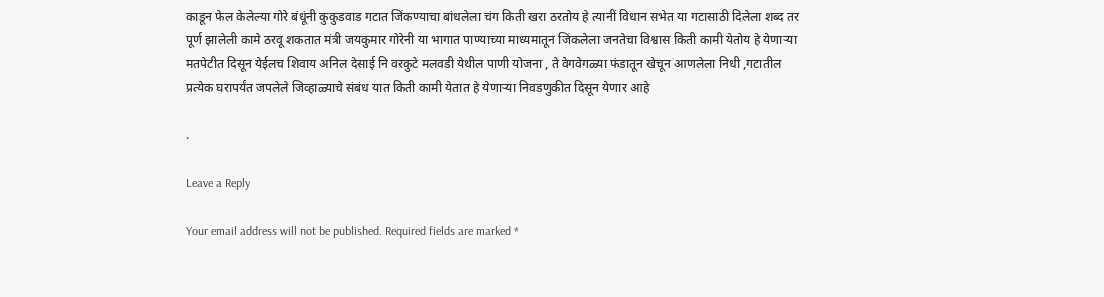काडून फेल केलेल्या गोरे बंधूंनी कुकुडवाड गटात जिंकण्याचा बांधलेला चंग किती खरा ठरतोय हे त्यानीं विधान सभेत या गटासाठी दिलेला शब्द तर पूर्ण झालेली कामे ठरवू शकतात मंत्री जयकुमार गोरेनी या भागात पाण्याच्या माध्यमातून जिंकलेला जनतेचा विश्वास किती कामी येतोय हे येणाऱ्या मतपेटीत दिसून येईलच शिवाय अनिल देसाई नि वरकुटे मलवडी येथील पाणी योजना , ते वेगवेगळ्या फंडातून खेचून आणलेला निधी ,गटातील प्रत्येक घरापर्यंत जपलेले जिव्हाळ्याचे संबंध यात किती कामी येतात हे येणाऱ्या निवडणुकीत दिसून येणार आहे

.

Leave a Reply

Your email address will not be published. Required fields are marked *